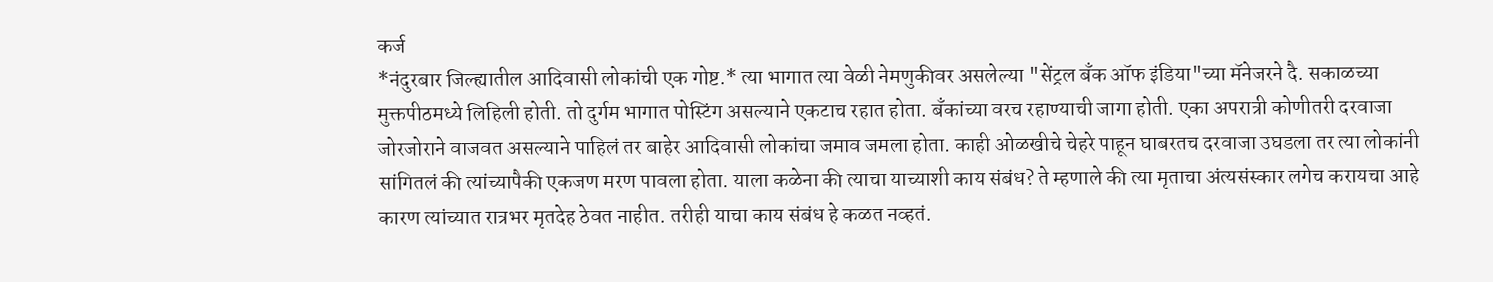कर्ज
*नंदुरबार जिल्ह्यातील आदिवासी लोकांची एक गोष्ट.* त्या भागात त्या वेळी नेमणुकीवर असलेल्या "सेंट्रल बँक ऑफ इंडिया"च्या मॅनेजरने दै. सकाळच्या मुक्तपीठमध्ये लिहिली होती. तो दुर्गम भागात पोस्टिंग असल्याने एकटाच रहात होता. बॅंकांच्या वरच रहाण्याची जागा होती. एका अपरात्री कोणीतरी दरवाजा जोरजोराने वाजवत असल्याने पाहिलं तर बाहेर आदिवासी लोकांचा जमाव जमला होता. काही ओळखीचे चेहरे पाहून घाबरतच दरवाजा उघडला तर त्या लोकांनी सांगितलं की त्यांच्यापैकी एकजण मरण पावला होता. याला कळेना की त्याचा याच्याशी काय संबंध? ते म्हणाले की त्या मृताचा अंत्यसंस्कार लगेच करायचा आहे कारण त्यांच्यात रात्रभर मृतदेह ठेवत नाहीत. तरीही याचा काय संबंध हे कळत नव्हतं.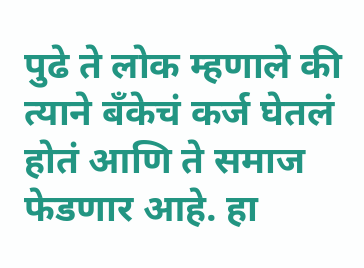पुढे ते लोक म्हणाले की त्याने बॅंकेचं कर्ज घेतलं होतं आणि ते समाज फेडणार आहे. हा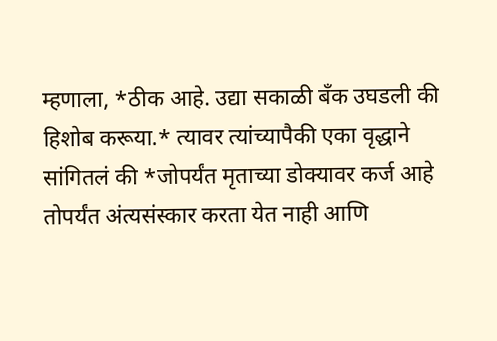म्हणाला, *ठीक आहे. उद्या सकाळी बॅंक उघडली की हिशोब करूया.* त्यावर त्यांच्यापैकी एका वृद्धाने सांगितलं की *जोपर्यंत मृताच्या डोक्यावर कर्ज आहे तोपर्यंत अंत्यसंस्कार करता येत नाही आणि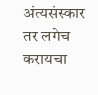अंत्यसंस्कार तर लगेच करायचा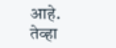आहे. तेव्हा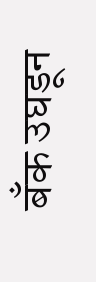बॅंक उघडून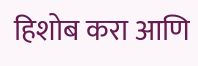हिशोब करा आणि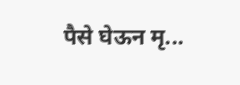पैसे घेऊन मृ...